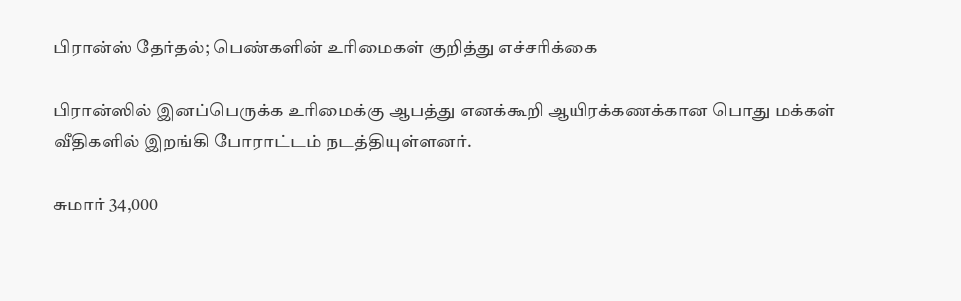பிரான்ஸ் தேர்தல்; பெண்களின் உரிமைகள் குறித்து எச்சரிக்கை

பிரான்ஸில் இனப்பெருக்க உரிமைக்கு ஆபத்து எனக்கூறி ஆயிரக்கணக்கான பொது மக்கள் வீதிகளில் இறங்கி போராட்டம் நடத்தியுள்ளனர்.

சுமார் 34,000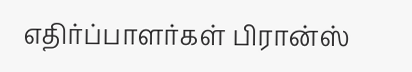எதிர்ப்பாளர்கள் பிரான்ஸ்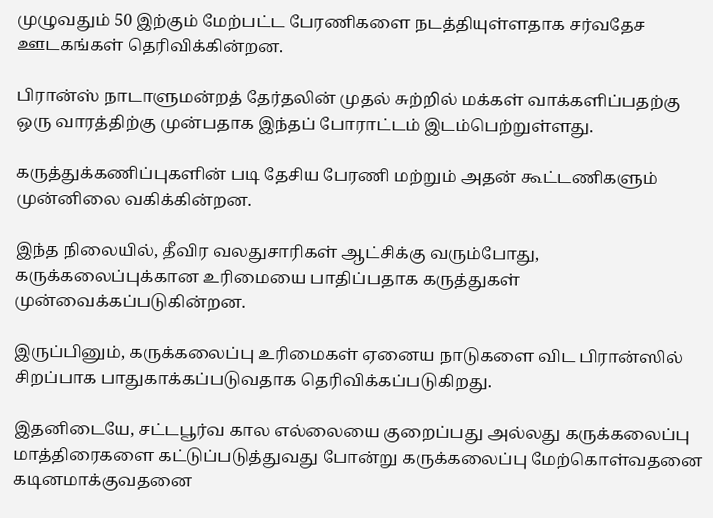முழுவதும் 50 இற்கும் மேற்பட்ட பேரணிகளை நடத்தியுள்ளதாக சர்வதேச ஊடகங்கள் தெரிவிக்கின்றன.

பிரான்ஸ் நாடாளுமன்றத் தேர்தலின் முதல் சுற்றில் மக்கள் வாக்களிப்பதற்கு ஒரு வாரத்திற்கு முன்பதாக இந்தப் போராட்டம் இடம்பெற்றுள்ளது.

கருத்துக்கணிப்புகளின் படி தேசிய பேரணி மற்றும் அதன் கூட்டணிகளும் முன்னிலை வகிக்கின்றன.

இந்த நிலையில், தீவிர வலதுசாரிகள் ஆட்சிக்கு வரும்போது, கருக்கலைப்புக்கான உரிமையை பாதிப்பதாக கருத்துகள் முன்வைக்கப்படுகின்றன.

இருப்பினும், கருக்கலைப்பு உரிமைகள் ஏனைய நாடுகளை விட பிரான்ஸில் சிறப்பாக பாதுகாக்கப்படுவதாக தெரிவிக்கப்படுகிறது.

இதனிடையே, சட்டபூர்வ கால எல்லையை குறைப்பது அல்லது கருக்கலைப்பு மாத்திரைகளை கட்டுப்படுத்துவது போன்று கருக்கலைப்பு மேற்கொள்வதனை கடினமாக்குவதனை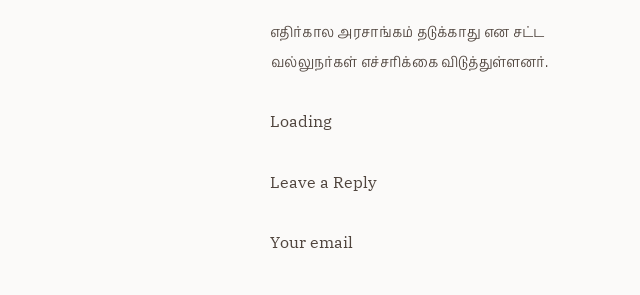எதிர்கால அரசாங்கம் தடுக்காது என சட்ட வல்லுநர்கள் எச்சரிக்கை விடுத்துள்ளனர்.

Loading

Leave a Reply

Your email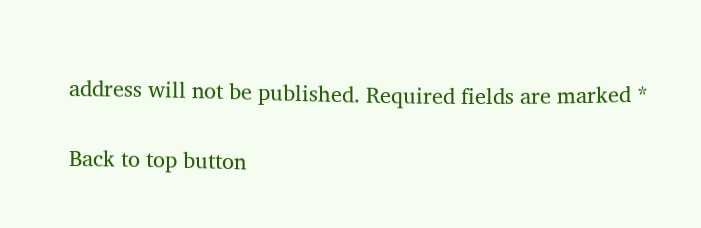address will not be published. Required fields are marked *

Back to top button